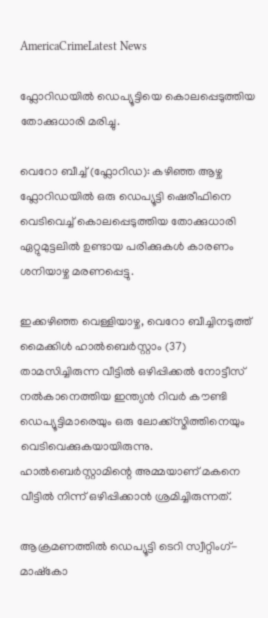AmericaCrimeLatest News

ഫ്ലോറിഡയിൽ ഡെപ്യൂട്ടിയെ കൊലപ്പെടുത്തിയ തോക്കുധാരി മരിച്ചു.

വെറോ ബീച്ച് (ഫ്ലോറിഡ): കഴിഞ്ഞ ആഴ്ച ഫ്ലോറിഡയിൽ ഒരു ഡെപ്യൂട്ടി ഷെരീഫിനെ വെടിവെച്ച് കൊലപ്പെടുത്തിയ തോക്കുധാരി ഏറ്റുമുട്ടലിൽ ഉണ്ടായ പരിക്കുകൾ കാരണം ശനിയാഴ്ച മരണപ്പെട്ടു.

ഇക്കഴിഞ്ഞ വെള്ളിയാഴ്ച, വെറോ ബീച്ചിനടുത്ത് മൈക്കിൾ ഹാൽബെർസ്റ്റാം (37) താമസിച്ചിരുന്ന വീട്ടിൽ ഒഴിപ്പിക്കൽ നോട്ടീസ് നൽകാനെത്തിയ ഇന്ത്യൻ റിവർ കൗണ്ടി ഡെപ്യൂട്ടിമാരെയും ഒരു ലോക്ക്സ്മിത്തിനെയും വെടിവെക്കുകയായിരുന്നു. ഹാൽബെർസ്റ്റാമിന്റെ അമ്മയാണ് മകനെ വീട്ടിൽ നിന്ന് ഒഴിപ്പിക്കാൻ ശ്രമിച്ചിരുന്നത്.

ആക്രമണത്തിൽ ഡെപ്യൂട്ടി ടെറി സ്വീറ്റിംഗ്-മാഷ്‌കോ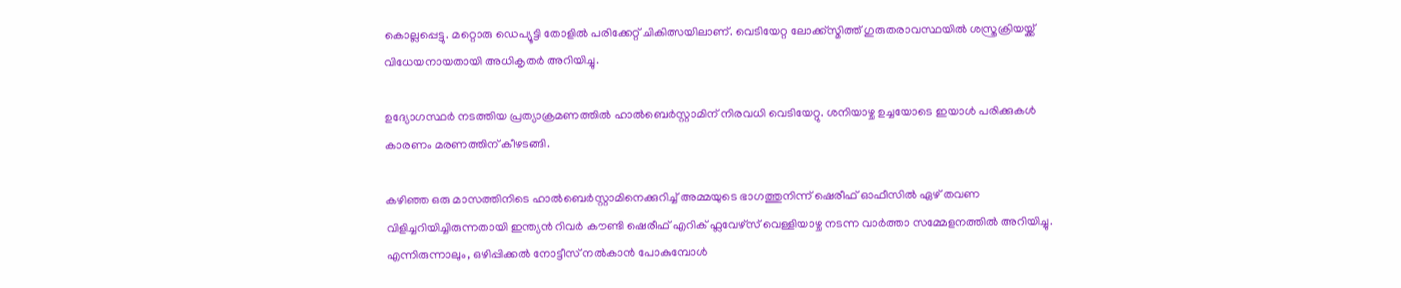കൊല്ലപ്പെട്ടു. മറ്റൊരു ഡെപ്യൂട്ടി തോളിൽ പരിക്കേറ്റ് ചികിത്സയിലാണ്. വെടിയേറ്റ ലോക്ക്സ്മിത്ത് ഗുരുതരാവസ്ഥയിൽ ശസ്ത്രക്രിയയ്ക്ക് വിധേയനായതായി അധികൃതർ അറിയിച്ചു.

ഉദ്യോഗസ്ഥർ നടത്തിയ പ്രത്യാക്രമണത്തിൽ ഹാൽബെർസ്റ്റാമിന് നിരവധി വെടിയേറ്റു. ശനിയാഴ്ച ഉച്ചയോടെ ഇയാൾ പരിക്കുകൾ കാരണം മരണത്തിന് കീഴടങ്ങി.

കഴിഞ്ഞ ഒരു മാസത്തിനിടെ ഹാൽബെർസ്റ്റാമിനെക്കുറിച്ച് അമ്മയുടെ ഭാഗത്തുനിന്ന് ഷെരീഫ് ഓഫീസിൽ ഏഴ് തവണ വിളിച്ചറിയിച്ചിരുന്നതായി ഇന്ത്യൻ റിവർ കൗണ്ടി ഷെരീഫ് എറിക് ഫ്ലവേഴ്സ് വെള്ളിയാഴ്ച നടന്ന വാർത്താ സമ്മേളനത്തിൽ അറിയിച്ചു. എന്നിരുന്നാലും, ഒഴിപ്പിക്കൽ നോട്ടീസ് നൽകാൻ പോകുമ്പോൾ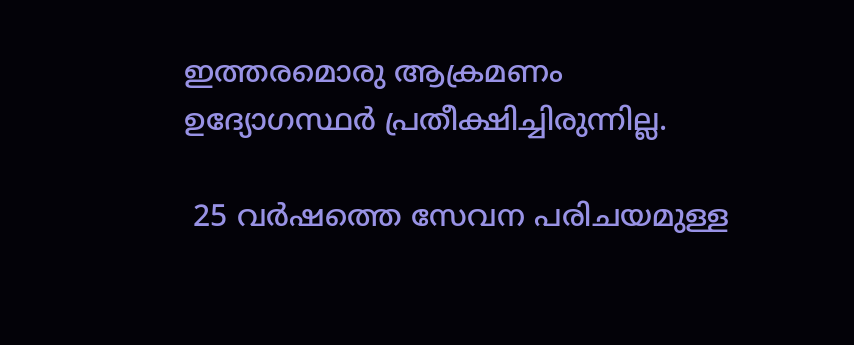ഇത്തരമൊരു ആക്രമണം ഉദ്യോഗസ്ഥർ പ്രതീക്ഷിച്ചിരുന്നില്ല.

 25 വർഷത്തെ സേവന പരിചയമുള്ള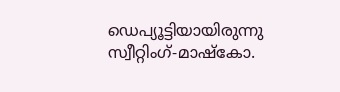ഡെപ്യൂട്ടിയായിരുന്നു സ്വീറ്റിംഗ്-മാഷ്‌കോ.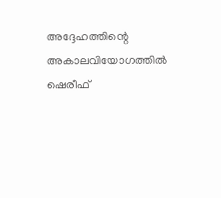അദ്ദേഹത്തിന്റെ അകാലവിയോഗത്തിൽ ഷെരീഫ്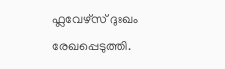ഫ്ലവേഴ്സ് ദുഃഖം രേഖപ്പെടുത്തി.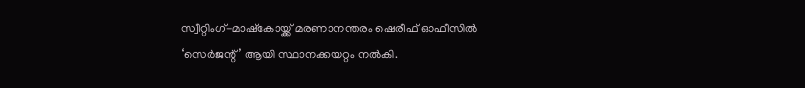സ്വീറ്റിംഗ്-മാഷ്‌കോയ്ക്ക് മരണാനന്തരം ഷെരീഫ് ഓഫീസിൽ ‘സെർജന്റ്’ ആയി സ്ഥാനക്കയറ്റം നൽകി.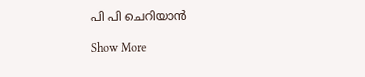പി പി ചെറിയാൻ

Show More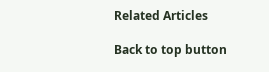Related Articles

Back to top button